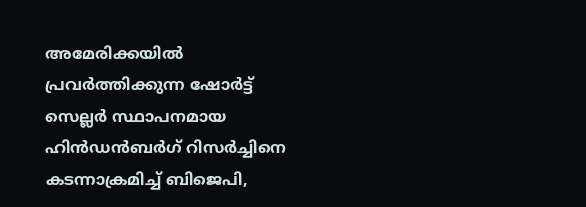അമേരിക്കയിൽ  പ്രവര്‍ത്തിക്കുന്ന ഷോര്‍ട്ട് സെല്ലര്‍ സ്ഥാപനമായ ഹിന്‍ഡന്‍ബര്‍ഗ് റിസര്‍ച്ചിനെ കടന്നാക്രമിച്ച് ബിജെപി,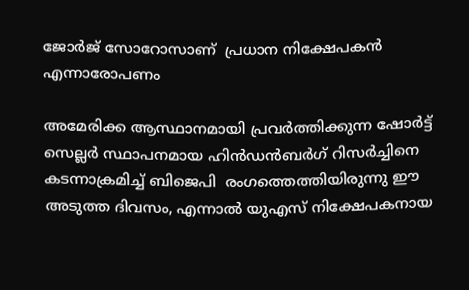ജോര്‍ജ് സോറോസാണ്  പ്രധാന നിക്ഷേപകൻ എന്നാരോപണം

അമേരിക്ക ആസ്ഥാനമായി പ്രവര്‍ത്തിക്കുന്ന ഷോര്‍ട്ട് സെല്ലര്‍ സ്ഥാപനമായ ഹിന്‍ഡന്‍ബര്‍ഗ് റിസര്‍ച്ചിനെ കടന്നാക്രമിച്ച് ബിജെപി  രംഗത്തെത്തിയിരുന്നു ഈ അടുത്ത ദിവസം, എന്നാൽ യുഎസ് നിക്ഷേപകനായ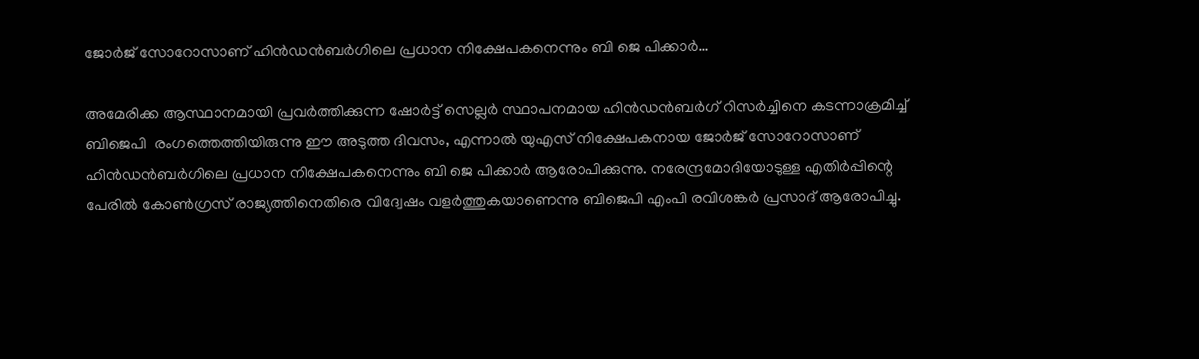ജോര്‍ജ് സോറോസാണ് ഹിന്‍ഡന്‍ബര്‍ഗിലെ പ്രധാന നിക്ഷേപകനെന്നും ബി ജെ പിക്കാർ…

അമേരിക്ക ആസ്ഥാനമായി പ്രവര്‍ത്തിക്കുന്ന ഷോര്‍ട്ട് സെല്ലര്‍ സ്ഥാപനമായ ഹിന്‍ഡന്‍ബര്‍ഗ് റിസര്‍ച്ചിനെ കടന്നാക്രമിച്ച് ബിജെപി  രംഗത്തെത്തിയിരുന്നു ഈ അടുത്ത ദിവസം, എന്നാൽ യുഎസ് നിക്ഷേപകനായ ജോര്‍ജ് സോറോസാണ് ഹിന്‍ഡന്‍ബര്‍ഗിലെ പ്രധാന നിക്ഷേപകനെന്നും ബി ജെ പിക്കാർ ആരോപിക്കുന്നു. നരേന്ദ്രമോദിയോടുള്ള എതിർപ്പിന്റെ പേരിൽ കോൺഗ്രസ് രാജ്യത്തിനെതിരെ വിദ്വേഷം വളർത്തുകയാണെന്നു ബിജെപി എംപി രവിശങ്കർ പ്രസാദ് ആരോപിച്ചു.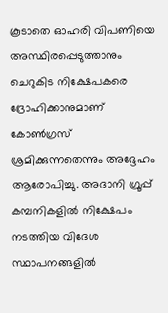കൂടാതെ ഓഹരി വിപണിയെ അസ്ഥിരപ്പെടുത്താനും ചെറുകിട നിക്ഷേപകരെ ദ്രോഹിക്കാനുമാണ് കോൺഗ്രസ് ശ്രമിക്കുന്നതെന്നും അദ്ദേഹം ആരോപിച്ചു. അദാനി ഗ്രൂപ്പ് കമ്പനികളിൽ നിക്ഷേപം നടത്തിയ വിദേശ സ്ഥാപനങ്ങളിൽ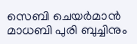സെബി ചെയർമാൻ മാധബി പുരി ബുച്ചിനും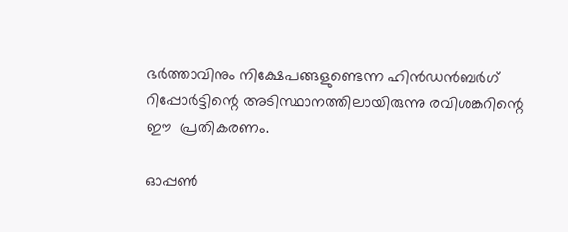ഭർത്താവിനും നിക്ഷേപങ്ങളുണ്ടെന്ന ഹിൻഡൻബർഗ് റിപ്പോർട്ടിന്റെ അടിസ്ഥാനത്തിലായിരുന്നു രവിശങ്കറിന്റെ ഈ  പ്രതികരണം.

ഓപ്പൺ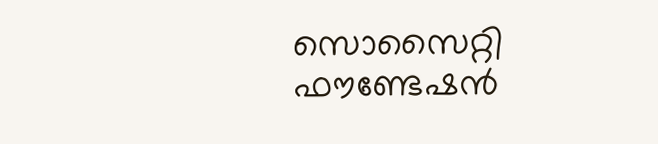സൊസൈറ്റി ഫൗണ്ടേഷൻ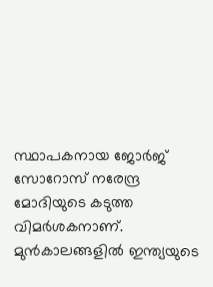സ്ഥാപകനായ ജോർജ് സോറോസ് നരേന്ദ്ര മോദിയുടെ കടുത്ത വിമർശകനാണ്. മുൻകാലങ്ങളിൽ ഇന്ത്യയുടെ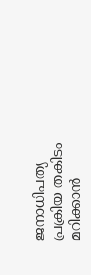ജനാധിപത്യ പ്രക്രിയ തകിടം മറിക്കാൻ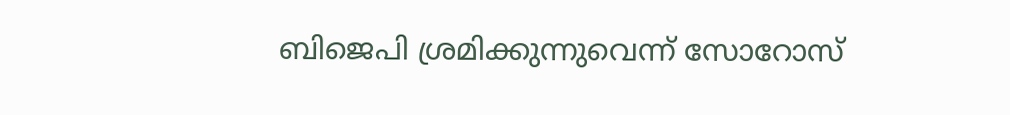ബിജെപി ശ്രമിക്കുന്നുവെന്ന് സോറോസ്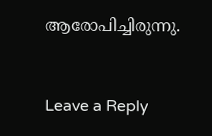ആരോപിച്ചിരുന്നു.



Leave a Reply